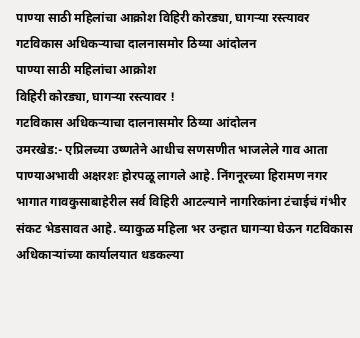पाण्या साठी महिलांचा आक्रोश विहिरी कोरड्या, घागऱ्या रस्त्यावर गटविकास अधिकऱ्याचा दालनासमोर ठिय्या आंदोलन
पाण्या साठी महिलांचा आक्रोश
विहिरी कोरड्या, घागऱ्या रस्त्यावर !
गटविकास अधिकऱ्याचा दालनासमोर ठिय्या आंदोलन
उमरखेड:- एप्रिलच्या उष्णतेने आधीच सणसणीत भाजलेले गाव आता पाण्याअभावी अक्षरशः होरपळू लागले आहे. निंगनूरच्या हिरामण नगर भागात गावकुसाबाहेरील सर्व विहिरी आटल्याने नागरिकांना टंचाईचं गंभीर संकट भेडसावत आहे. व्याकुळ महिला भर उन्हात घागऱ्या घेऊन गटविकास अधिकाऱ्यांच्या कार्यालयात धडकल्या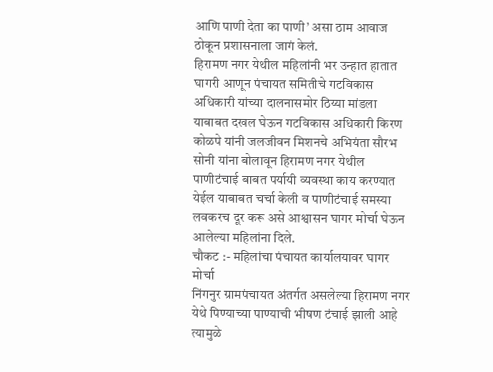आणि पाणी देता का पाणी’ असा ठाम आवाज ठोकून प्रशासनाला जागं केलं.
हिरामण नगर येथील महिलांनी भर उन्हात हातात घागरी आणून पंचायत समितीचे गटविकास अधिकारी यांच्या दालनासमोर ठिय्या मांडला याबाबत दखल घेऊन गटविकास अधिकारी किरण कोळपे यांनी जलजीवन मिशनचे अभियंता सौरभ सोनी यांना बोलावून हिरामण नगर येथील पाणीटंचाई बाबत पर्यायी व्यवस्था काय करण्यात येईल याबाबत चर्चा केली व पाणीटंचाई समस्या लवकरच दूर करू असे आश्वासन घागर मोर्चा घेऊन आलेल्या महिलांना दिले.
चौकट :- महिलांचा पंचायत कार्यालयावर घागर मोर्चा
निंगनुर ग्रामपंचायत अंतर्गत असलेल्या हिरामण नगर येथे पिण्याच्या पाण्याची भीषण टंचाई झाली आहे त्यामुळे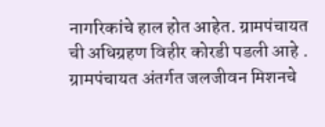नागरिकांचे हाल होत आहेत. ग्रामपंचायत ची अधिग्रहण विहीर कोरडी पडली आहे . ग्रामपंचायत अंतर्गत जलजीवन मिशनचे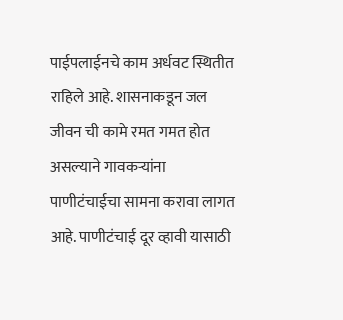पाईपलाईनचे काम अर्धवट स्थितीत राहिले आहे. शासनाकडून जल जीवन ची कामे रमत गमत होत असल्याने गावकऱ्यांना पाणीटंचाईचा सामना करावा लागत आहे. पाणीटंचाई दूर व्हावी यासाठी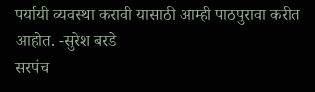पर्यायी व्यवस्था करावी यासाठी आम्ही पाठपुरावा करीत आहोत. -सुरेश बरडे
सरपंच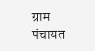ग्राम पंचायत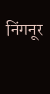निंगनूर